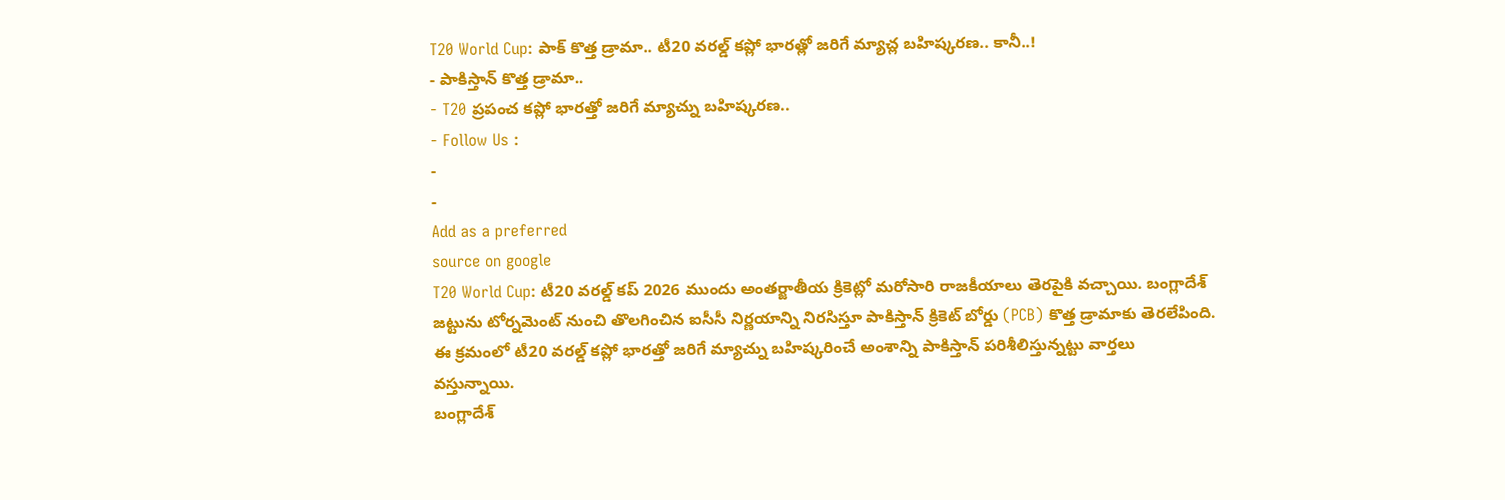T20 World Cup: పాక్ కొత్త డ్రామా.. టీ20 వరల్డ్ కప్లో భారత్లో జరిగే మ్యాచ్ల బహిష్కరణ.. కానీ..!
- పాకిస్తాన్ కొత్త డ్రామా..
- T20 ప్రపంచ కప్లో భారత్తో జరిగే మ్యాచ్ను బహిష్కరణ..
- Follow Us :
-
-
Add as a preferred
source on google
T20 World Cup: టీ20 వరల్డ్ కప్ 2026 ముందు అంతర్జాతీయ క్రికెట్లో మరోసారి రాజకీయాలు తెరపైకి వచ్చాయి. బంగ్లాదేశ్ జట్టును టోర్నమెంట్ నుంచి తొలగించిన ఐసీసీ నిర్ణయాన్ని నిరసిస్తూ పాకిస్తాన్ క్రికెట్ బోర్డు (PCB) కొత్త డ్రామాకు తెరలేపింది. ఈ క్రమంలో టీ20 వరల్డ్ కప్లో భారత్తో జరిగే మ్యాచ్ను బహిష్కరించే అంశాన్ని పాకిస్తాన్ పరిశీలిస్తున్నట్టు వార్తలు వస్తున్నాయి.
బంగ్లాదేశ్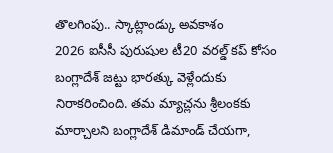తొలగింపు.. స్కాట్లాండ్కు అవకాశం
2026 ఐసీసీ పురుషుల టీ20 వరల్డ్ కప్ కోసం బంగ్లాదేశ్ జట్టు భారత్కు వెళ్లేందుకు నిరాకరించింది. తమ మ్యాచ్లను శ్రీలంకకు మార్చాలని బంగ్లాదేశ్ డిమాండ్ చేయగా,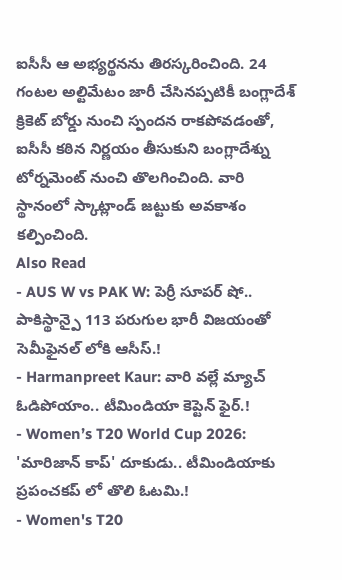ఐసీసీ ఆ అభ్యర్థనను తిరస్కరించింది. 24 గంటల అల్టిమేటం జారీ చేసినప్పటికీ బంగ్లాదేశ్ క్రికెట్ బోర్డు నుంచి స్పందన రాకపోవడంతో, ఐసీసీ కఠిన నిర్ణయం తీసుకుని బంగ్లాదేశ్ను టోర్నమెంట్ నుంచి తొలగించింది. వారి స్థానంలో స్కాట్లాండ్ జట్టుకు అవకాశం కల్పించింది.
Also Read
- AUS W vs PAK W: పెర్రీ సూపర్ షో.. పాకిస్థాన్పై 113 పరుగుల భారీ విజయంతో సెమీఫైనల్ లోకి ఆసీస్.!
- Harmanpreet Kaur: వారి వల్లే మ్యాచ్ ఓడిపోయాం.. టీమిండియా కెప్టెన్ ఫైర్.!
- Women’s T20 World Cup 2026: 'మారిజాన్ కాప్' దూకుడు.. టీమిండియాకు ప్రపంచకప్ లో తొలి ఓటమి.!
- Women's T20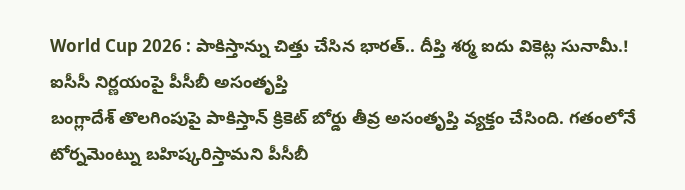World Cup 2026 : పాకిస్తాన్ను చిత్తు చేసిన భారత్.. దీప్తి శర్మ ఐదు వికెట్ల సునామీ.!
ఐసీసీ నిర్ణయంపై పీసీబీ అసంతృప్తి
బంగ్లాదేశ్ తొలగింపుపై పాకిస్తాన్ క్రికెట్ బోర్డు తీవ్ర అసంతృప్తి వ్యక్తం చేసింది. గతంలోనే టోర్నమెంట్ను బహిష్కరిస్తామని పీసీబీ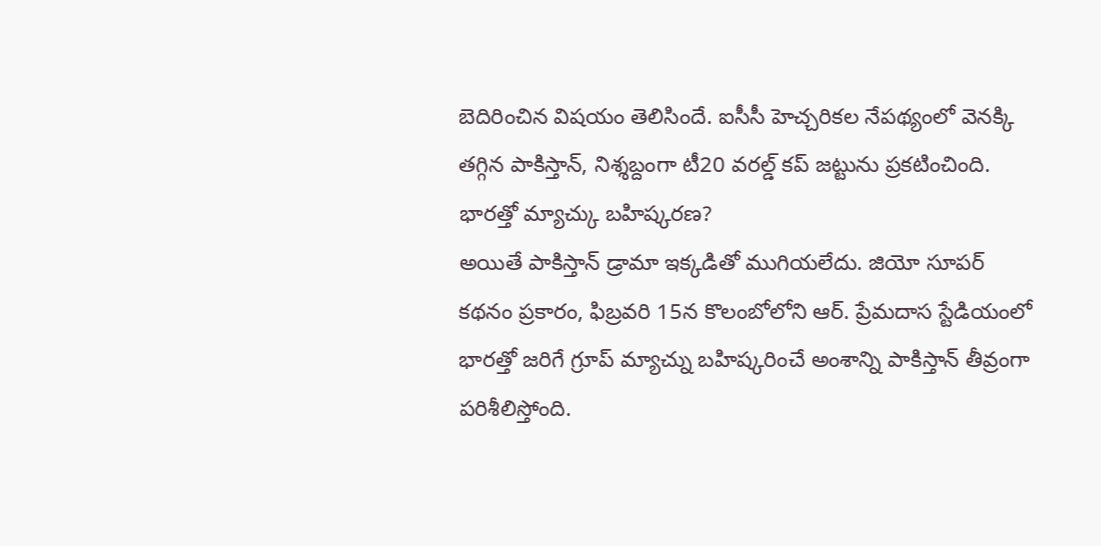బెదిరించిన విషయం తెలిసిందే. ఐసీసీ హెచ్చరికల నేపథ్యంలో వెనక్కి తగ్గిన పాకిస్తాన్, నిశ్శబ్దంగా టీ20 వరల్డ్ కప్ జట్టును ప్రకటించింది.
భారత్తో మ్యాచ్కు బహిష్కరణ?
అయితే పాకిస్తాన్ డ్రామా ఇక్కడితో ముగియలేదు. జియో సూపర్ కథనం ప్రకారం, ఫిబ్రవరి 15న కొలంబోలోని ఆర్. ప్రేమదాస స్టేడియంలో భారత్తో జరిగే గ్రూప్ మ్యాచ్ను బహిష్కరించే అంశాన్ని పాకిస్తాన్ తీవ్రంగా పరిశీలిస్తోంది.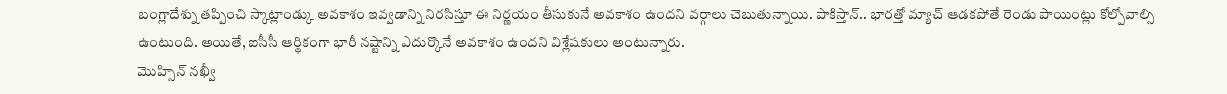బంగ్లాదేశ్ను తప్పించి స్కాట్లాండ్కు అవకాశం ఇవ్వడాన్ని నిరసిస్తూ ఈ నిర్ణయం తీసుకునే అవకాశం ఉందని వర్గాలు చెబుతున్నాయి. పాకిస్తాన్.. భారత్తో మ్యాచ్ ఆడకపోతే రెండు పాయింట్లు కోల్పోవాల్సి ఉంటుంది. అయితే, ఐసీసీ ఆర్థికంగా భారీ నష్టాన్ని ఎదుర్కొనే అవకాశం ఉందని విశ్లేషకులు అంటున్నారు.
మొహ్సిన్ నఖ్వీ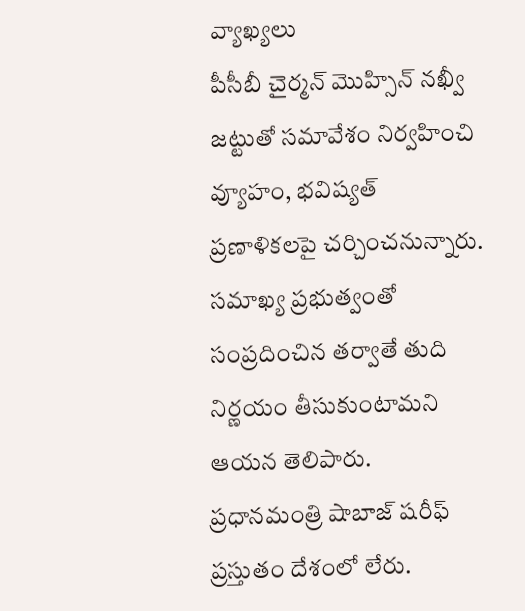వ్యాఖ్యలు
పీసీబీ చైర్మన్ మొహ్సిన్ నఖ్వీ జట్టుతో సమావేశం నిర్వహించి వ్యూహం, భవిష్యత్ ప్రణాళికలపై చర్చించనున్నారు. సమాఖ్య ప్రభుత్వంతో సంప్రదించిన తర్వాతే తుది నిర్ణయం తీసుకుంటామని ఆయన తెలిపారు. ప్రధానమంత్రి షాబాజ్ షరీఫ్ ప్రస్తుతం దేశంలో లేరు.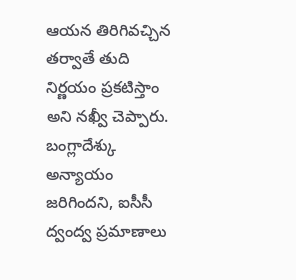ఆయన తిరిగివచ్చిన తర్వాతే తుది నిర్ణయం ప్రకటిస్తాం అని నఖ్వీ చెప్పారు. బంగ్లాదేశ్కు అన్యాయం జరిగిందని, ఐసీసీ ద్వంద్వ ప్రమాణాలు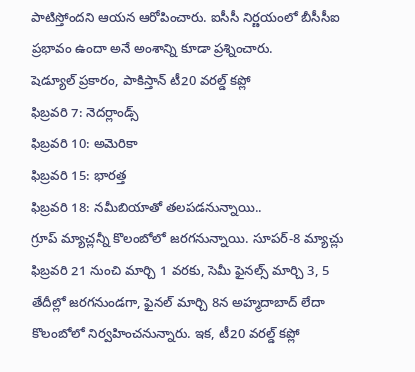పాటిస్తోందని ఆయన ఆరోపించారు. ఐసీసీ నిర్ణయంలో బీసీసీఐ ప్రభావం ఉందా అనే అంశాన్ని కూడా ప్రశ్నించారు.
షెడ్యూల్ ప్రకారం, పాకిస్తాన్ టీ20 వరల్డ్ కప్లో
ఫిబ్రవరి 7: నెదర్లాండ్స్
ఫిబ్రవరి 10: అమెరికా
ఫిబ్రవరి 15: భారత్త
ఫిబ్రవరి 18: నమీబియాతో తలపడనున్నాయి..
గ్రూప్ మ్యాచ్లన్నీ కొలంబోలో జరగనున్నాయి. సూపర్-8 మ్యాచ్లు ఫిబ్రవరి 21 నుంచి మార్చి 1 వరకు, సెమీ ఫైనల్స్ మార్చి 3, 5 తేదీల్లో జరగనుండగా, ఫైనల్ మార్చి 8న అహ్మదాబాద్ లేదా కొలంబోలో నిర్వహించనున్నారు. ఇక, టీ20 వరల్డ్ కప్లో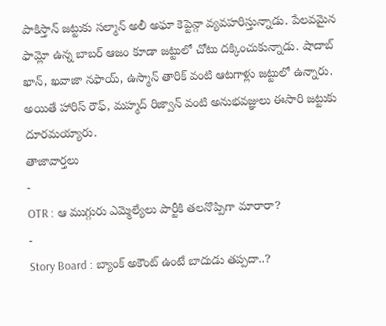పాకిస్తాన్ జట్టుకు సల్మాన్ అలీ అఘా కెప్టెన్గా వ్యవహరిస్తున్నాడు. పేలవమైన ఫామ్లో ఉన్న బాబర్ ఆజం కూడా జట్టులో చోటు దక్కించుకున్నాడు. షాదాబ్ ఖాన్, ఖవాజా నఫాయ్, ఉస్మాన్ తారిక్ వంటి ఆటగాళ్లు జట్టులో ఉన్నారు. అయితే హారిస్ రౌఫ్, మహ్మద్ రిజ్వాన్ వంటి అనుభవజ్ఞులు ఈసారి జట్టుకు దూరమయ్యారు.
తాజావార్తలు
-
OTR : ఆ ముగ్గురు ఎమ్మెల్యేలు పార్టీకి తలనొప్పిగా మారారా?
-
Story Board : బ్యాంక్ అకౌంట్ ఉంటే బాదుడు తప్పదా..?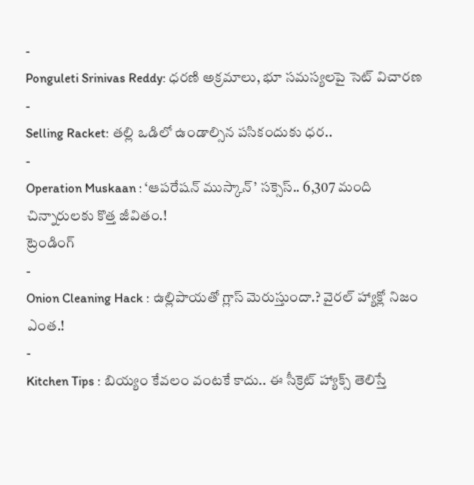-
Ponguleti Srinivas Reddy: ధరణి అక్రమాలు, భూ సమస్యలపై సెట్ విచారణ
-
Selling Racket: తల్లి ఒడిలో ఉండాల్సిన పసికందుకు ధర..
-
Operation Muskaan : ‘ఆపరేషన్ ముస్కాన్’ సక్సెస్.. 6,307 మంది చిన్నారులకు కొత్త జీవితం.!
ట్రెండింగ్
-
Onion Cleaning Hack : ఉల్లిపాయతో గ్లాస్ మెరుస్తుందా.? వైరల్ హ్యాక్లో నిజం ఎంత.!
-
Kitchen Tips : బియ్యం కేవలం వంటకే కాదు.. ఈ సీక్రెట్ హ్యాక్స్ తెలిస్తే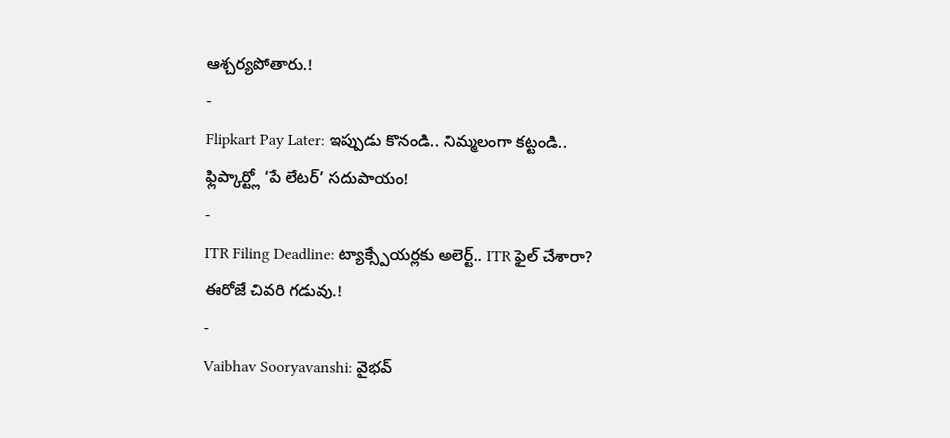ఆశ్చర్యపోతారు.!
-
Flipkart Pay Later: ఇప్పుడు కొనండి.. నిమ్మలంగా కట్టండి.. ఫ్లిప్కార్ట్లో ‘పే లేటర్’ సదుపాయం!
-
ITR Filing Deadline: ట్యాక్స్పేయర్లకు అలెర్ట్.. ITR ఫైల్ చేశారా? ఈరోజే చివరి గడువు.!
-
Vaibhav Sooryavanshi: వైభవ్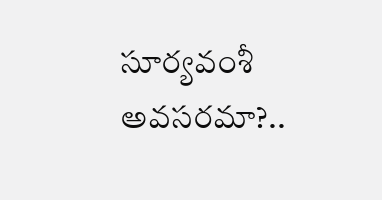సూర్యవంశీ అవసరమా?..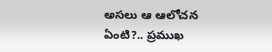అసలు ఆ ఆలోచన ఏంటి?.. ప్రముఖ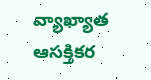వ్యాఖ్యాత ఆసక్తికర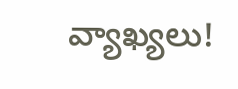వ్యాఖ్యలు!